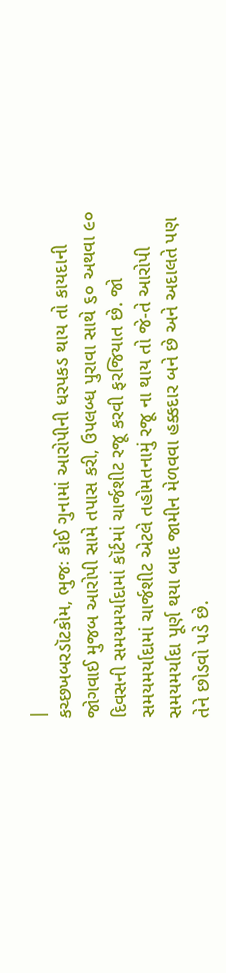|
કચ્છખબરડૉટકોમ, ભુજઃ કોઈ ગુનામાં આરોપીની ધરપકડ થાય તો કાયદાની જોગવાઈ મુજબ આરોપી સામે તપાસ કરી, ઉપલબ્ધ પુરાવા સાથે ૬૦ અથવા ૯૦ દિવસની સમયમર્યાદામાં કૉર્ટમાં ચાર્જશીટ રજૂ કરવી ફરજિયાત છે. જો સમયમર્યાદામાં ચાર્જશીટ એટલે તહોમતનામું રજૂ ના થાય તો જે-તે આરોપી સમયમર્યાદા પૂર્ણ થયા બાદ જામીન મેળવવા હક્કદાર બને છે અને અદાલતે પણ તેને છોડવો પડે છે.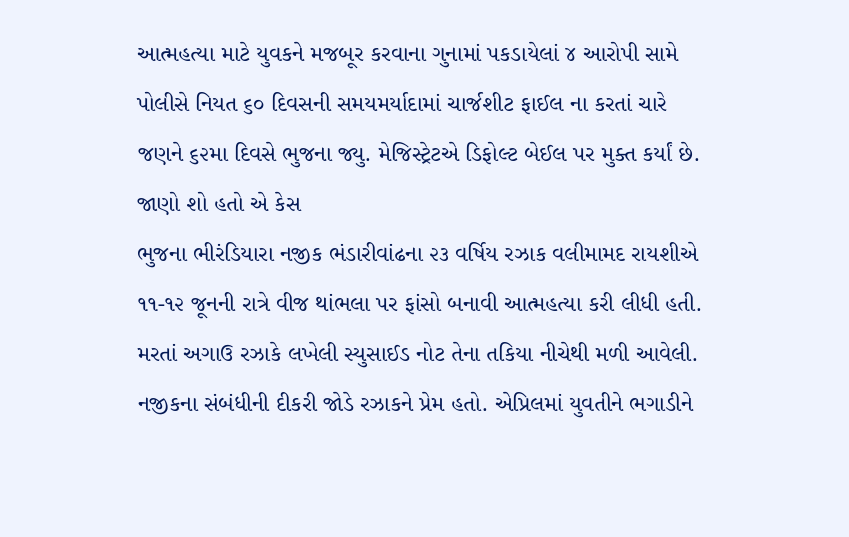આત્મહત્યા માટે યુવકને મજબૂર કરવાના ગુનામાં પકડાયેલાં ૪ આરોપી સામે પોલીસે નિયત ૬૦ દિવસની સમયમર્યાદામાં ચાર્જશીટ ફાઈલ ના કરતાં ચારે જણને ૬૨મા દિવસે ભુજના જ્યુ. મેજિસ્ટ્રેટએ ડિફોલ્ટ બેઈલ પર મુક્ત કર્યાં છે.
જાણો શો હતો એ કેસ
ભુજના ભીરંડિયારા નજીક ભંડારીવાંઢના ૨૩ વર્ષિય રઝાક વલીમામદ રાયશીએ ૧૧-૧૨ જૂનની રાત્રે વીજ થાંભલા પર ફાંસો બનાવી આત્મહત્યા કરી લીધી હતી. મરતાં અગાઉ રઝાકે લખેલી સ્યુસાઈડ નોટ તેના તકિયા નીચેથી મળી આવેલી.
નજીકના સંબંધીની દીકરી જોડે રઝાકને પ્રેમ હતો. એપ્રિલમાં યુવતીને ભગાડીને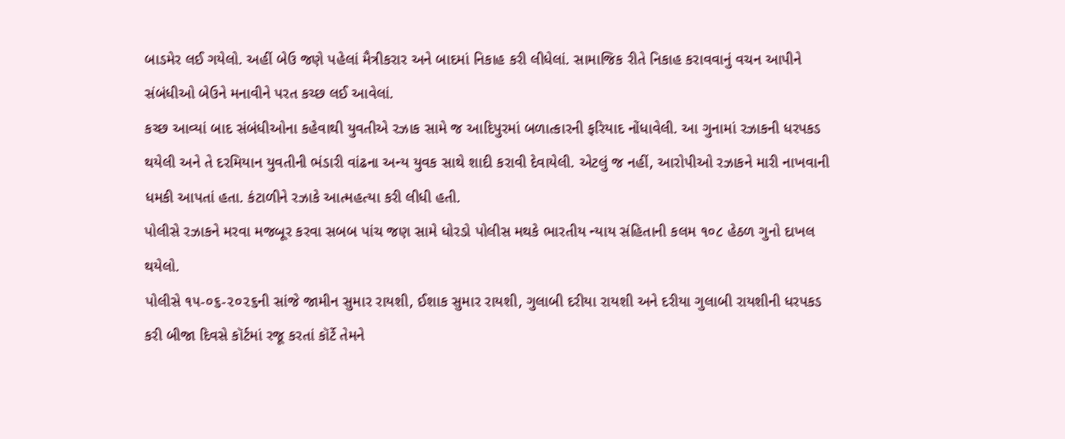બાડમેર લઈ ગયેલો. અહીં બેઉ જણે પહેલાં મૈત્રીકરાર અને બાદમાં નિકાહ કરી લીધેલાં. સામાજિક રીતે નિકાહ કરાવવાનું વચન આપીને સંબંધીઓ બેઉને મનાવીને પરત કચ્છ લઈ આવેલાં.
કચ્છ આવ્યાં બાદ સંબંધીઓના કહેવાથી યુવતીએ રઝાક સામે જ આદિપુરમાં બળાત્કારની ફરિયાદ નોંધાવેલી. આ ગુનામાં રઝાકની ધરપકડ થયેલી અને તે દરમિયાન યુવતીની ભંડારી વાંઢના અન્ય યુવક સાથે શાદી કરાવી દેવાયેલી. એટલું જ નહીં, આરોપીઓ રઝાકને મારી નાખવાની ધમકી આપતાં હતા. કંટાળીને રઝાકે આત્મહત્યા કરી લીધી હતી.
પોલીસે રઝાકને મરવા મજબૂર કરવા સબબ પાંચ જણ સામે ધોરડો પોલીસ મથકે ભારતીય ન્યાય સંહિતાની કલમ ૧૦૮ હેઠળ ગુનો દાખલ થયેલો.
પોલીસે ૧૫-૦૬-૨૦૨૬ની સાંજે જામીન સુમાર રાયશી, ઈશાક સુમાર રાયશી, ગુલાબી દરીયા રાયશી અને દરીયા ગુલાબી રાયશીની ધરપકડ કરી બીજા દિવસે કૉર્ટમાં રજૂ કરતાં કૉર્ટે તેમને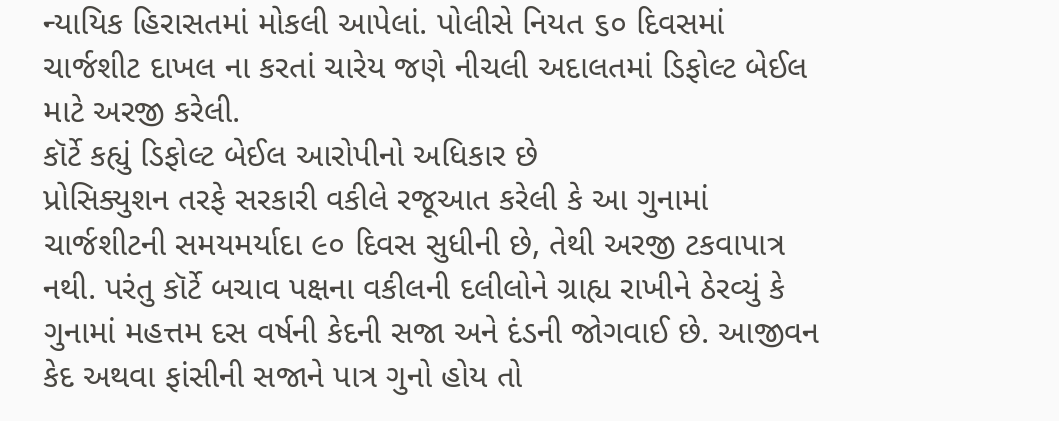ન્યાયિક હિરાસતમાં મોકલી આપેલાં. પોલીસે નિયત ૬૦ દિવસમાં ચાર્જશીટ દાખલ ના કરતાં ચારેય જણે નીચલી અદાલતમાં ડિફોલ્ટ બેઈલ માટે અરજી કરેલી.
કૉર્ટે કહ્યું ડિફોલ્ટ બેઈલ આરોપીનો અધિકાર છે
પ્રોસિક્યુશન તરફે સરકારી વકીલે રજૂઆત કરેલી કે આ ગુનામાં ચાર્જશીટની સમયમર્યાદા ૯૦ દિવસ સુધીની છે, તેથી અરજી ટકવાપાત્ર નથી. પરંતુ કૉર્ટે બચાવ પક્ષના વકીલની દલીલોને ગ્રાહ્ય રાખીને ઠેરવ્યું કે ગુનામાં મહત્તમ દસ વર્ષની કેદની સજા અને દંડની જોગવાઈ છે. આજીવન કેદ અથવા ફાંસીની સજાને પાત્ર ગુનો હોય તો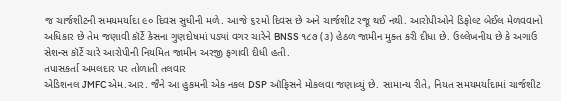જ ચાર્જશીટની સમયમર્યાદા ૯૦ દિવસ સુધીની મળે. આજે ૬૨મો દિવસ છે અને ચાર્જશીટ રજૂ થઈ નથી. આરોપીઓને ડિફોલ્ટ બેઈલ મેળવવાનો અધિકાર છે તેમ જણાવી કૉર્ટે કેસના ગુણદોષમાં પડ્યાં વગર ચારેને BNSS ૧૮૭ (૩) હેઠળ જામીન મુક્ત કરી દીધા છે. ઉલ્લેખનીય છે કે અગાઉ સેશન્સ કૉર્ટે ચારે આરોપીની નિયમિત જામીન અરજી ફગાવી દીધી હતી.
તપાસકર્તા અમલદાર પર તોળાતી તલવાર
એડિશનલ JMFC એમ.આર. જૈને આ હુકમની એક નકલ DSP ઑફિસને મોકલવા જણાવ્યું છે. સામાન્ય રીતે, નિયત સમયમર્યાદામાં ચાર્જશીટ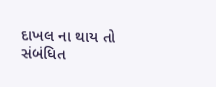દાખલ ના થાય તો સંબંધિત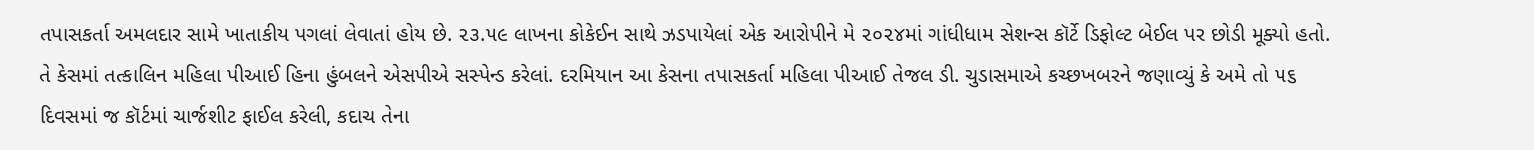તપાસકર્તા અમલદાર સામે ખાતાકીય પગલાં લેવાતાં હોય છે. ૨૩.૫૯ લાખના કોકેઈન સાથે ઝડપાયેલાં એક આરોપીને મે ૨૦૨૪માં ગાંધીધામ સેશન્સ કૉર્ટે ડિફોલ્ટ બેઈલ પર છોડી મૂક્યો હતો. તે કેસમાં તત્કાલિન મહિલા પીઆઈ હિના હુંબલને એસપીએ સસ્પેન્ડ કરેલાં. દરમિયાન આ કેસના તપાસકર્તા મહિલા પીઆઈ તેજલ ડી. ચુડાસમાએ કચ્છખબરને જણાવ્યું કે અમે તો ૫૬ દિવસમાં જ કૉર્ટમાં ચાર્જશીટ ફાઈલ કરેલી, કદાચ તેના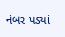નંબર પડ્યાં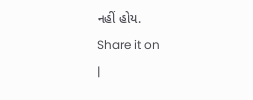નહીં હોય.
Share it on
|